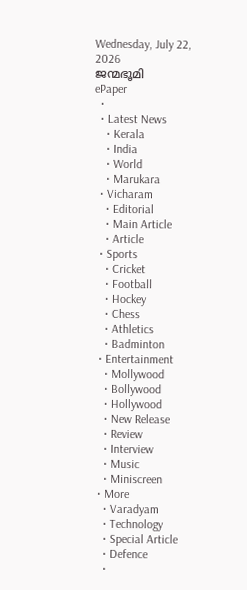Wednesday, July 22, 2026
ജന്മഭൂമി
ePaper
  •
  • Latest News
    • Kerala
    • India
    • World
    • Marukara
  • Vicharam
    • Editorial
    • Main Article
    • Article
  • Sports
    • Cricket
    • Football
    • Hockey
    • Chess
    • Athletics
    • Badminton
  • Entertainment
    • Mollywood
    • Bollywood
    • Hollywood
    • New Release
    • Review
    • Interview
    • Music
    • Miniscreen
  • More
    • Varadyam
    • Technology
    • Special Article
    • Defence
    •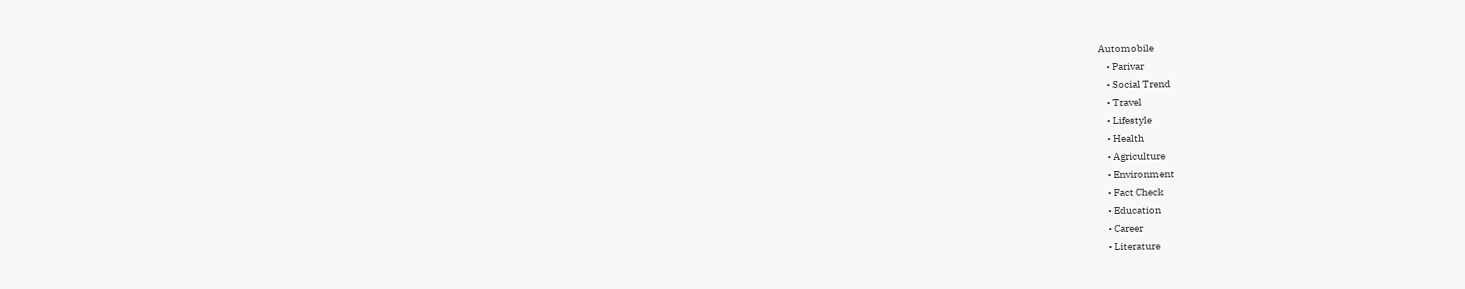Automobile
    • Parivar
    • Social Trend
    • Travel
    • Lifestyle
    • Health
    • Agriculture
    • Environment
    • Fact Check
    • Education
    • Career
    • Literature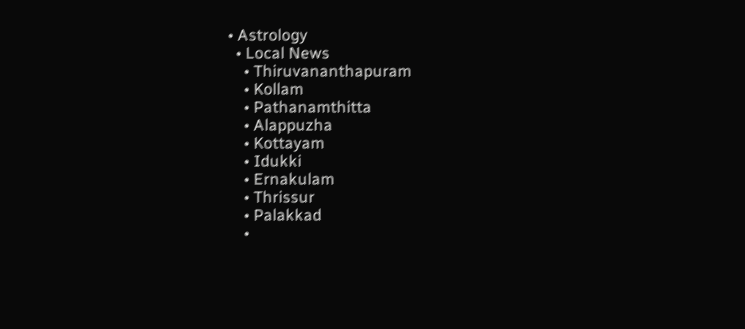• Astrology
  • Local News
    • Thiruvananthapuram
    • Kollam
    • Pathanamthitta
    • Alappuzha
    • Kottayam
    • Idukki
    • Ernakulam
    • Thrissur
    • Palakkad
    •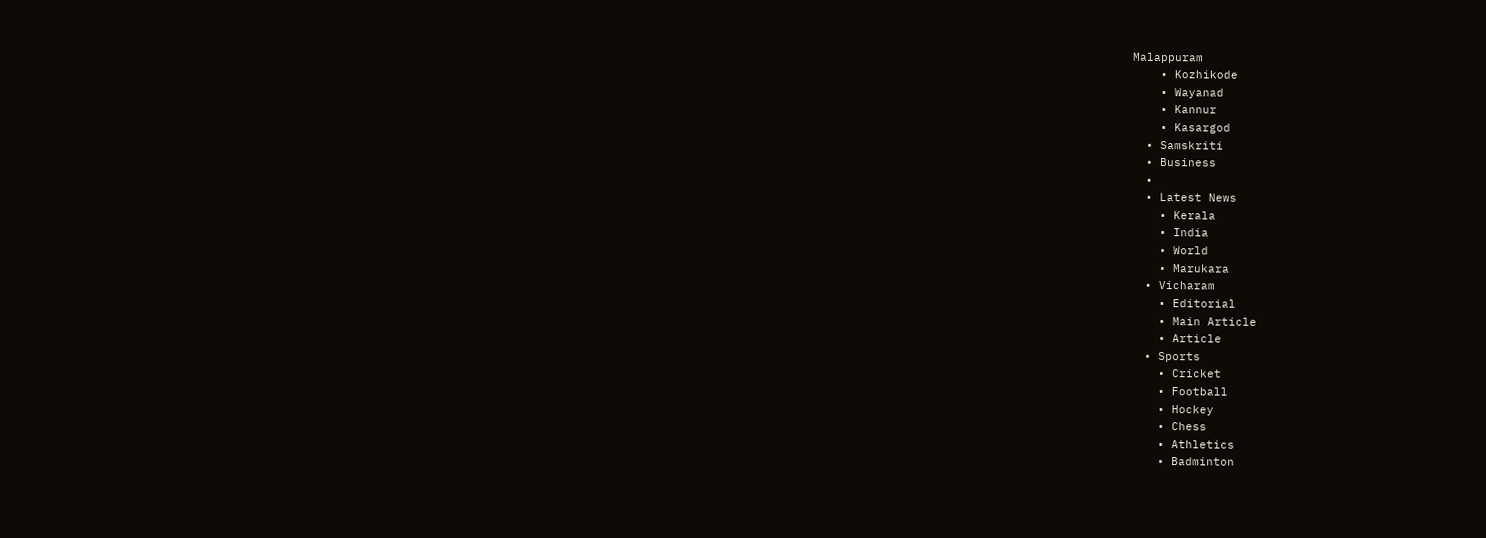Malappuram
    • Kozhikode
    • Wayanad
    • Kannur
    • Kasargod
  • Samskriti
  • Business
  •
  • Latest News
    • Kerala
    • India
    • World
    • Marukara
  • Vicharam
    • Editorial
    • Main Article
    • Article
  • Sports
    • Cricket
    • Football
    • Hockey
    • Chess
    • Athletics
    • Badminton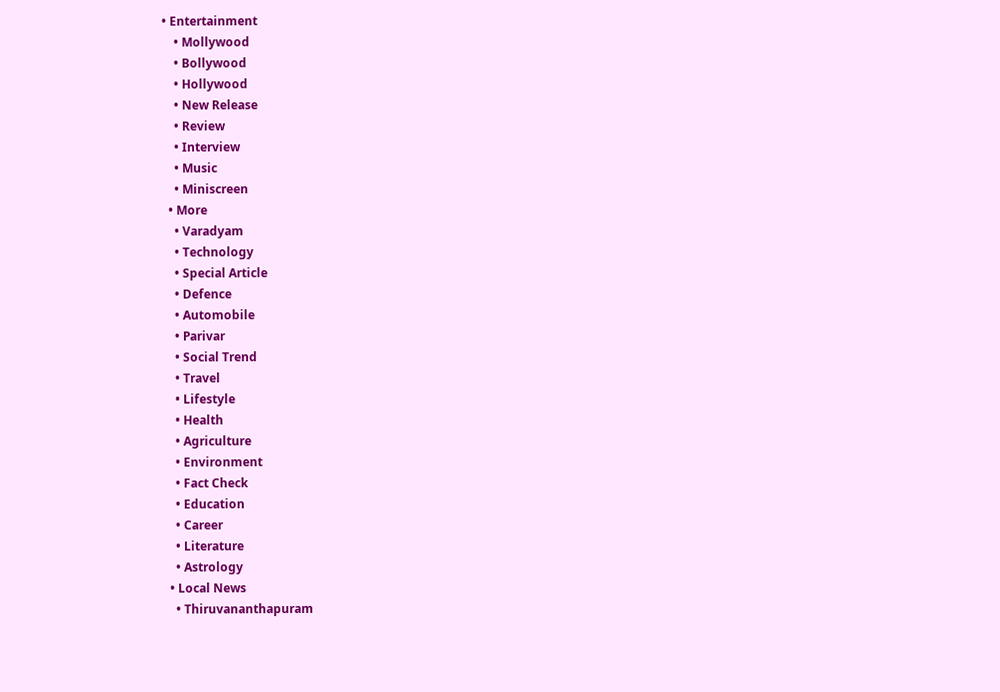• Entertainment
    • Mollywood
    • Bollywood
    • Hollywood
    • New Release
    • Review
    • Interview
    • Music
    • Miniscreen
  • More
    • Varadyam
    • Technology
    • Special Article
    • Defence
    • Automobile
    • Parivar
    • Social Trend
    • Travel
    • Lifestyle
    • Health
    • Agriculture
    • Environment
    • Fact Check
    • Education
    • Career
    • Literature
    • Astrology
  • Local News
    • Thiruvananthapuram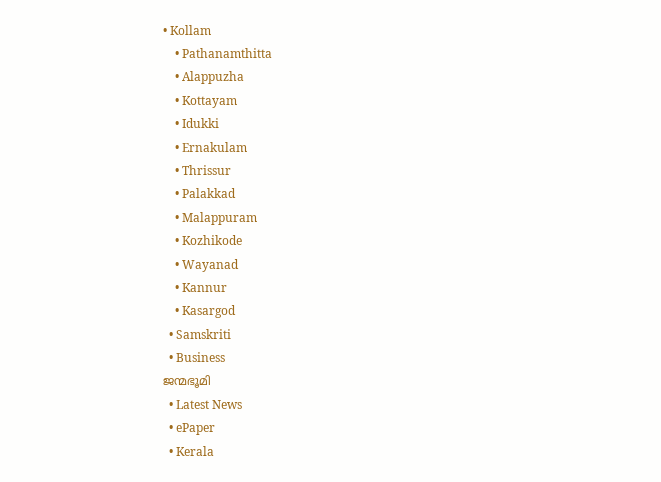• Kollam
    • Pathanamthitta
    • Alappuzha
    • Kottayam
    • Idukki
    • Ernakulam
    • Thrissur
    • Palakkad
    • Malappuram
    • Kozhikode
    • Wayanad
    • Kannur
    • Kasargod
  • Samskriti
  • Business
ജന്മഭൂമി
  • Latest News
  • ePaper
  • Kerala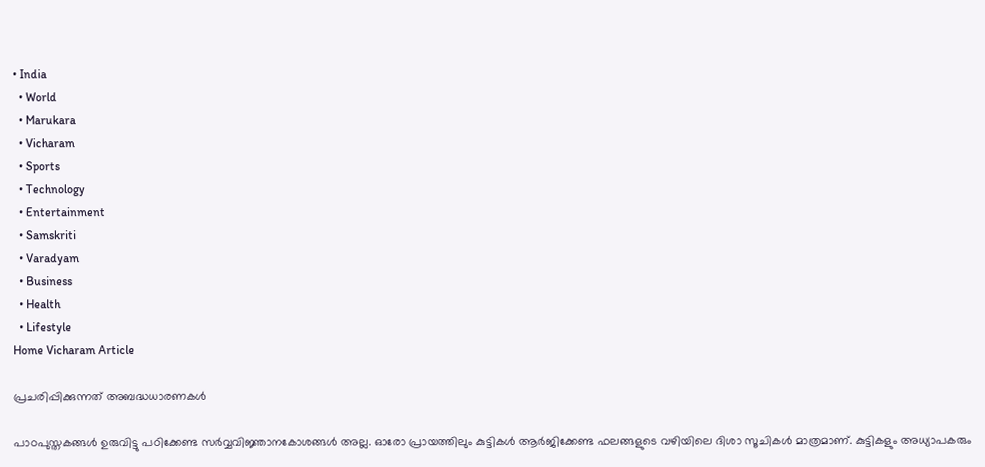• India
  • World
  • Marukara
  • Vicharam
  • Sports
  • Technology
  • Entertainment
  • Samskriti
  • Varadyam
  • Business
  • Health
  • Lifestyle
Home Vicharam Article

പ്രചരിപ്പിക്കുന്നത് അബദ്ധധാരണകള്‍

പാഠപുസ്തകങ്ങള്‍ ഉരുവിട്ടു പഠിക്കേണ്ട സര്‍വ്വവിജ്ഞാനകോശങ്ങള്‍ അല്ല. ഓരോ പ്രായത്തിലും കുട്ടികള്‍ ആര്‍ജിക്കേണ്ട ഫലങ്ങളുടെ വഴിയിലെ ദിശാ സൂചികള്‍ മാത്രമാണ്. കുട്ടികളും അധ്യാപകരും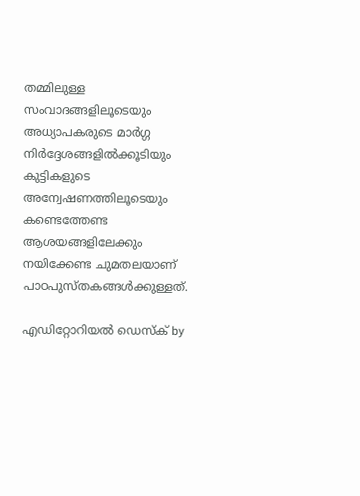തമ്മിലുള്ള സംവാദങ്ങളിലൂടെയും അധ്യാപകരുടെ മാര്‍ഗ്ഗ നിര്‍ദ്ദേശങ്ങളില്‍ക്കൂടിയും കുട്ടികളുടെ അന്വേഷണത്തിലൂടെയും കണ്ടെത്തേണ്ട ആശയങ്ങളിലേക്കും നയിക്കേണ്ട ചുമതലയാണ് പാഠപുസ്തകങ്ങള്‍ക്കുള്ളത്.

എഡിറ്റോറിയൽ ഡെസ്ക് by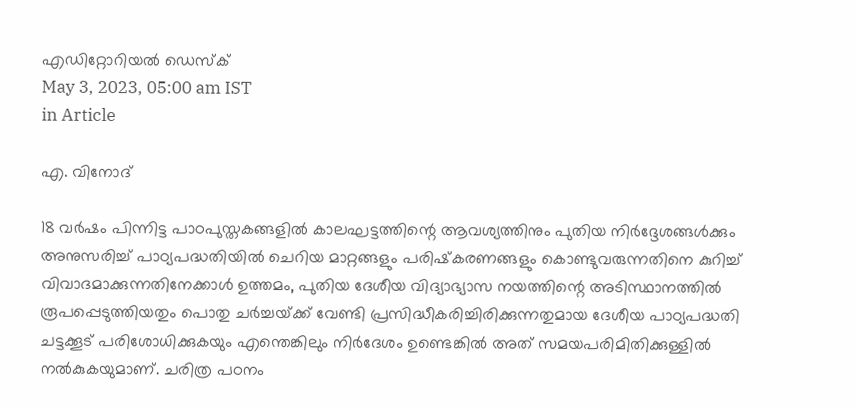എഡിറ്റോറിയൽ ഡെസ്ക്
May 3, 2023, 05:00 am IST
in Article

എ. വിനോദ്

18 വര്‍ഷം പിന്നിട്ട പാഠപുസ്തകങ്ങളില്‍ കാലഘട്ടത്തിന്റെ ആവശ്യത്തിനും പുതിയ നിര്‍ദ്ദേശങ്ങള്‍ക്കും അനുസരിച്ച് പാഠ്യപദ്ധതിയില്‍ ചെറിയ മാറ്റങ്ങളും പരിഷ്‌കരണങ്ങളും കൊണ്ടുവരുന്നതിനെ കുറിച്ച് വിവാദമാക്കുന്നതിനേക്കാള്‍ ഉത്തമം, പുതിയ ദേശീയ വിദ്യാഭ്യാസ നയത്തിന്റെ അടിസ്ഥാനത്തില്‍ രൂപപ്പെടുത്തിയതും പൊതു ചര്‍ച്ചയ്‌ക്ക് വേണ്ടി പ്രസിദ്ധീകരിച്ചിരിക്കുന്നതുമായ ദേശീയ പാഠ്യപദ്ധതി ചട്ടക്കൂട് പരിശോധിക്കുകയും എന്തെങ്കിലും നിര്‍ദേശം ഉണ്ടെങ്കില്‍ അത് സമയപരിമിതിക്കുള്ളില്‍ നല്‍കുകയുമാണ്. ചരിത്ര പഠനം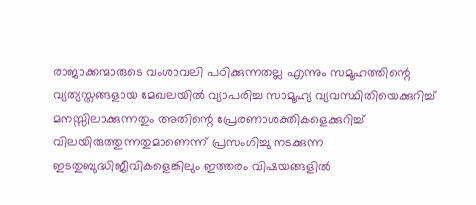രാജാക്കന്മാരുടെ വംശാവലി പഠിക്കുന്നതല്ല എന്നും സമൂഹത്തിന്റെ വ്യത്യസ്തങ്ങളായ മേഖലയില്‍ വ്യാപരിച്ച സാമൂഹ്യ വ്യവസ്ഥിതിയെക്കുറിച്ച് മനസ്സിലാക്കുന്നതും അതിന്റെ പ്രേരണാശക്തികളെക്കുറിച്ച് വിലയിരുത്തുന്നതുമാണെന്ന് പ്രസംഗിച്ചു നടക്കുന്ന ഇടതുബുദ്ധിജീവികളെങ്കിലും ഇത്തരം വിഷയങ്ങളില്‍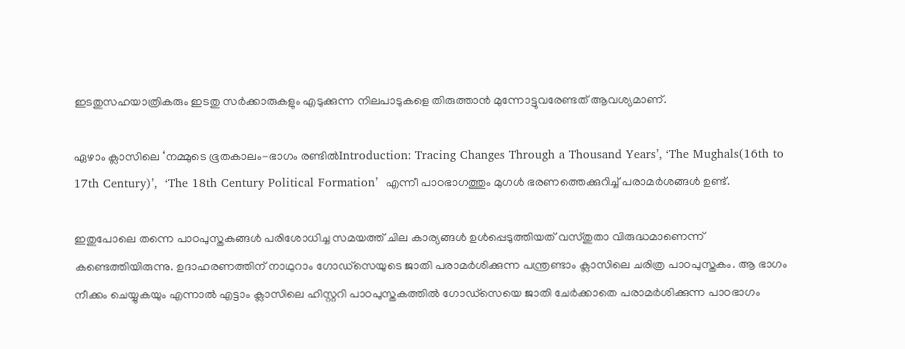ഇടതുസഹയാത്രികരും ഇടതു സര്‍ക്കാരുകളും എടുക്കുന്ന നിലപാടുകളെ തിരുത്താന്‍ മുന്നോട്ടുവരേണ്ടത് ആവശ്യമാണ്.

ഏഴാം ക്ലാസിലെ ‘നമ്മുടെ ഭൂതകാലം-ഭാഗം രണ്ടില്‍Introduction: Tracing Changes Through a Thousand Years’, ‘The Mughals(16th to 17th Century)’,  ‘The 18th Century Political Formation’  എന്നീ പാഠഭാഗത്തും മുഗള്‍ ഭരണത്തെക്കുറിച്ച് പരാമര്‍ശങ്ങള്‍ ഉണ്ട്.

ഇതുപോലെ തന്നെ പാഠപുസ്തകങ്ങള്‍ പരിശോധിച്ച സമയത്ത് ചില കാര്യങ്ങള്‍ ഉള്‍പ്പെടുത്തിയത് വസ്തുതാ വിരുദ്ധമാണെന്ന് കണ്ടെത്തിയിരുന്നു. ഉദാഹരണത്തിന് നാഥുറാം ഗോഡ്സെയുടെ ജാതി പരാമര്‍ശിക്കുന്ന പന്ത്രണ്ടാം ക്ലാസിലെ ചരിത്ര പാഠപുസ്തകം. ആ ഭാഗം നീക്കം ചെയ്യുകയും എന്നാല്‍ എട്ടാം ക്ലാസിലെ ഹിസ്റ്ററി പാഠപുസ്തകത്തില്‍ ഗോഡ്സെയെ ജാതി ചേര്‍ക്കാതെ പരാമര്‍ശിക്കുന്ന പാഠഭാഗം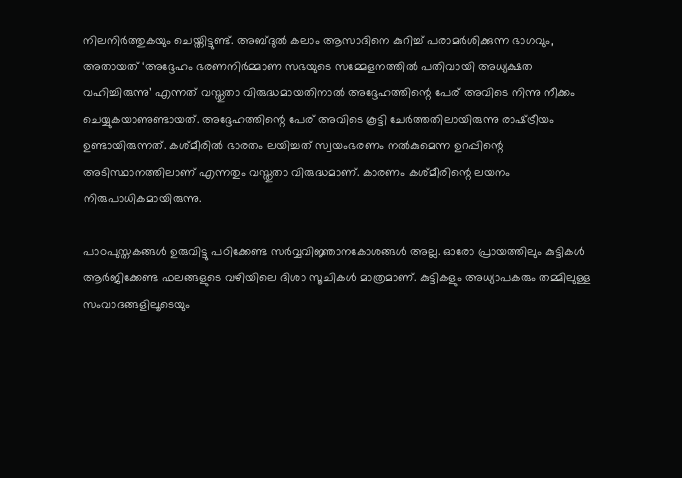നിലനിര്‍ത്തുകയും ചെയ്തിട്ടുണ്ട്. അബ്ദുല്‍ കലാം ആസാദിനെ കുറിച്ച് പരാമര്‍ശിക്കുന്ന ഭാഗവും, അതായത് ‘അദ്ദേഹം ഭരണനിര്‍മ്മാണ സഭയുടെ സമ്മേളനത്തില്‍ പതിവായി അധ്യക്ഷത വഹിച്ചിരുന്നു’ എന്നത് വസ്തുതാ വിരുദ്ധമായതിനാല്‍ അദ്ദേഹത്തിന്റെ പേര് അവിടെ നിന്നു നീക്കം ചെയ്യുകയാണുണ്ടായത്. അദ്ദേഹത്തിന്റെ പേര് അവിടെ കൂട്ടി ചേര്‍ത്തതിലായിരുന്നു രാഷ്‌ട്രീയം ഉണ്ടായിരുന്നത്. കശ്മീരില്‍ ഭാരതം ലയിച്ചത് സ്വയംഭരണം നല്‍കുമെന്ന ഉറപ്പിന്റെ അടിസ്ഥാനത്തിലാണ് എന്നതും വസ്തുതാ വിരുദ്ധമാണ്. കാരണം കശ്മീരിന്റെ ലയനം നിരുപാധികമായിരുന്നു.

പാഠപുസ്തകങ്ങള്‍ ഉരുവിട്ടു പഠിക്കേണ്ട സര്‍വ്വവിജ്ഞാനകോശങ്ങള്‍ അല്ല. ഓരോ പ്രായത്തിലും കുട്ടികള്‍ ആര്‍ജിക്കേണ്ട ഫലങ്ങളുടെ വഴിയിലെ ദിശാ സൂചികള്‍ മാത്രമാണ്. കുട്ടികളും അധ്യാപകരും തമ്മിലുള്ള സംവാദങ്ങളിലൂടെയും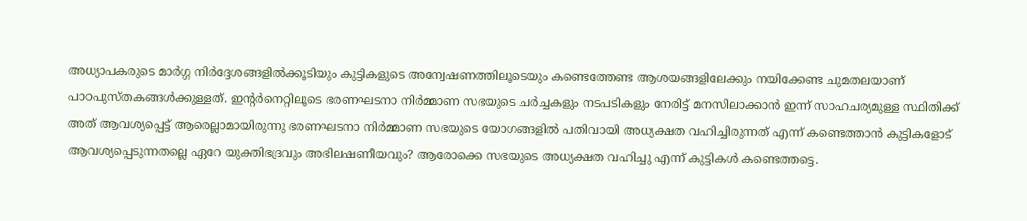അധ്യാപകരുടെ മാര്‍ഗ്ഗ നിര്‍ദ്ദേശങ്ങളില്‍ക്കൂടിയും കുട്ടികളുടെ അന്വേഷണത്തിലൂടെയും കണ്ടെത്തേണ്ട ആശയങ്ങളിലേക്കും നയിക്കേണ്ട ചുമതലയാണ് പാഠപുസ്തകങ്ങള്‍ക്കുള്ളത്. ഇന്റര്‍നെറ്റിലൂടെ ഭരണഘടനാ നിര്‍മ്മാണ സഭയുടെ ചര്‍ച്ചകളും നടപടികളും നേരിട്ട് മനസിലാക്കാന്‍ ഇന്ന് സാഹചര്യമുള്ള സ്ഥിതിക്ക് അത് ആവശ്യപ്പെട്ട് ആരെല്ലാമായിരുന്നു ഭരണഘടനാ നിര്‍മ്മാണ സഭയുടെ യോഗങ്ങളില്‍ പതിവായി അധ്യക്ഷത വഹിച്ചിരുന്നത് എന്ന് കണ്ടെത്താന്‍ കുട്ടികളോട് ആവശ്യപ്പെടുന്നതല്ലെ ഏറേ യുക്തിഭദ്രവും അഭിലഷണീയവും? ആരോക്കെ സഭയുടെ അധ്യക്ഷത വഹിച്ചു എന്ന് കുട്ടികള്‍ കണ്ടെത്തട്ടെ.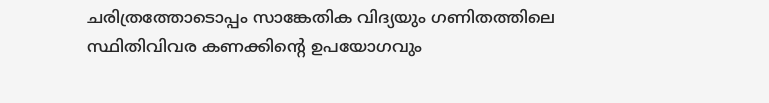ചരിത്രത്തോടൊപ്പം സാങ്കേതിക വിദ്യയും ഗണിതത്തിലെ സ്ഥിതിവിവര കണക്കിന്റെ ഉപയോഗവും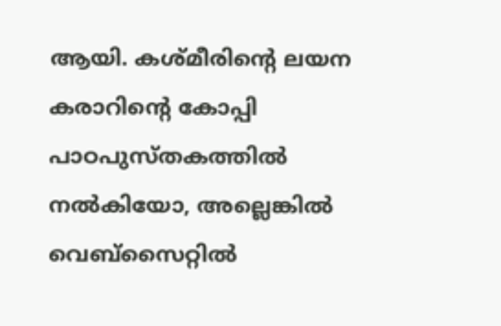ആയി. കശ്മീരിന്റെ ലയന കരാറിന്റെ കോപ്പി പാഠപുസ്തകത്തില്‍ നല്‍കിയോ, അല്ലെങ്കില്‍ വെബ്‌സൈറ്റില്‍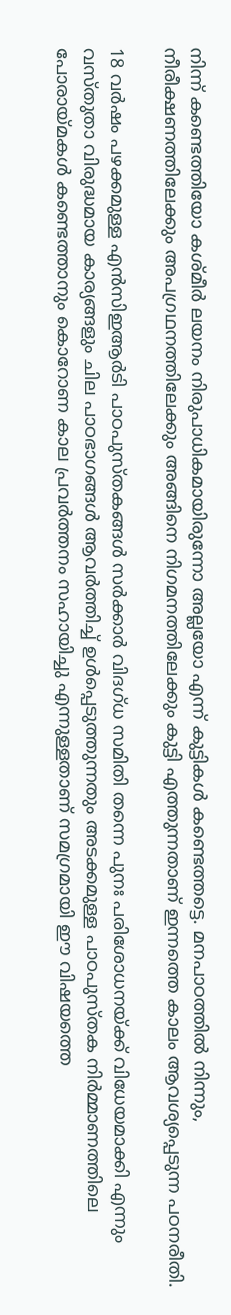നിന്ന് കണ്ടെത്തിയോ കശ്മീര്‍ ലയനം നിരുപാധികമായിരുന്നോ അല്ലയോ എന്ന് കുട്ടികള്‍ കണ്ടെത്തട്ടെ. മനപാഠത്തില്‍ നിന്നും, നീരീക്ഷണത്തിലേക്കും അപഗ്രഥനത്തിലേക്കും അങ്ങിനെ നിഗമനത്തിലേക്കും കുട്ടി എത്തുന്നതാണ് ഇന്നത്തെ കാലം ആവശ്യപ്പെടുന്ന പഠനരീതി.

18 വര്‍ഷം പഴക്കമുള്ള എന്‍സിഇആര്‍ടി പാഠപുസ്തകങ്ങള്‍ സര്‍ക്കാര്‍ വിദഗ്ധ സമിതി തന്നെ പുനഃ പരിശോധനയ്‌ക്ക് വിധേയമാക്കി എന്നും വസ്തുതാ വിരുദ്ധമായ കാര്യങ്ങളും ചില പാഠഭാഗങ്ങള്‍ ആവര്‍ത്തിച്ച് ഉള്‍പ്പെടുത്തുന്നതും അടക്കമുള്ള പാഠപുസ്തക നിര്‍മ്മാണത്തിലെ പോരായ്‌മകള്‍ കണ്ടെത്താനും കൊറോണ കാല പ്രവര്‍ത്തനം സഹായിച്ചു എന്നുള്ളതാണ് സമഗ്രമായി ഈ വിഷയത്തെ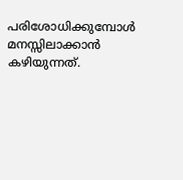പരിശോധിക്കുമ്പോള്‍ മനസ്സിലാക്കാന്‍ കഴിയുന്നത്.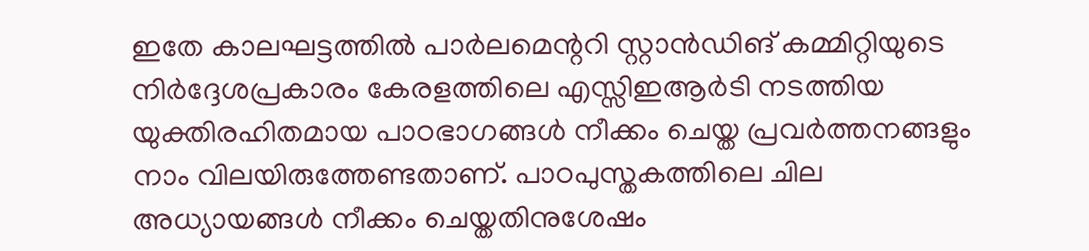ഇതേ കാലഘട്ടത്തില്‍ പാര്‍ലമെന്ററി സ്റ്റാന്‍ഡിങ് കമ്മിറ്റിയുടെ നിര്‍ദ്ദേശപ്രകാരം കേരളത്തിലെ എസ്സിഇആര്‍ടി നടത്തിയ യുക്തിരഹിതമായ പാഠഭാഗങ്ങള്‍ നീക്കം ചെയ്ത പ്രവര്‍ത്തനങ്ങളും നാം വിലയിരുത്തേണ്ടതാണ്. പാഠപുസ്തകത്തിലെ ചില അധ്യായങ്ങള്‍ നീക്കം ചെയ്തതിനുശേഷം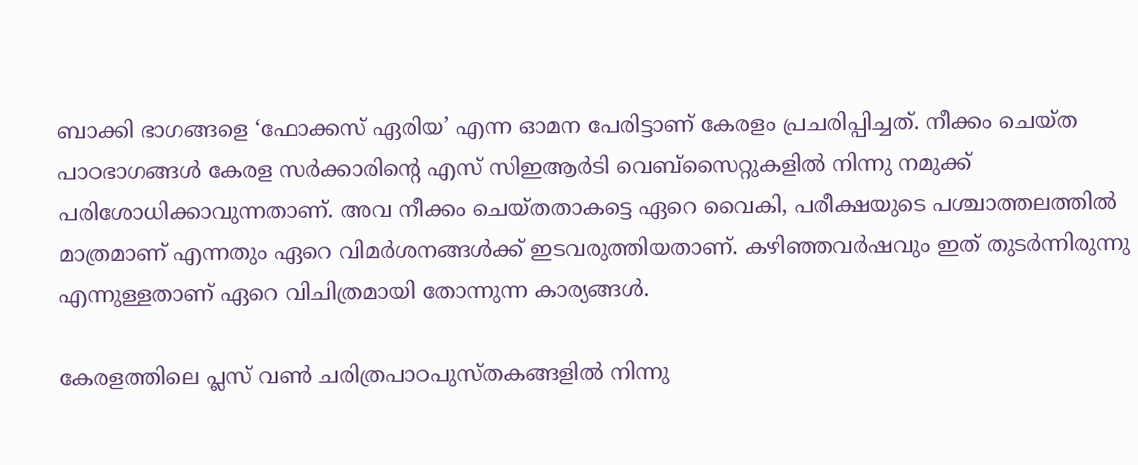ബാക്കി ഭാഗങ്ങളെ ‘ഫോക്കസ് ഏരിയ’ എന്ന ഓമന പേരിട്ടാണ് കേരളം പ്രചരിപ്പിച്ചത്. നീക്കം ചെയ്ത പാഠഭാഗങ്ങള്‍ കേരള സര്‍ക്കാരിന്റെ എസ് സിഇആര്‍ടി വെബ്സൈറ്റുകളില്‍ നിന്നു നമുക്ക് പരിശോധിക്കാവുന്നതാണ്. അവ നീക്കം ചെയ്തതാകട്ടെ ഏറെ വൈകി, പരീക്ഷയുടെ പശ്ചാത്തലത്തില്‍ മാത്രമാണ് എന്നതും ഏറെ വിമര്‍ശനങ്ങള്‍ക്ക് ഇടവരുത്തിയതാണ്. കഴിഞ്ഞവര്‍ഷവും ഇത് തുടര്‍ന്നിരുന്നു എന്നുള്ളതാണ് ഏറെ വിചിത്രമായി തോന്നുന്ന കാര്യങ്ങള്‍.

കേരളത്തിലെ പ്ലസ് വണ്‍ ചരിത്രപാഠപുസ്തകങ്ങളില്‍ നിന്നു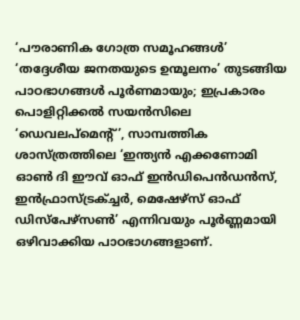‘പൗരാണിക ഗോത്ര സമൂഹങ്ങള്‍’ ‘തദ്ദേശീയ ജനതയുടെ ഉന്മൂലനം’ തുടങ്ങിയ പാഠഭാഗങ്ങള്‍ പൂര്‍ണമായും; ഇപ്രകാരം പൊളിറ്റിക്കല്‍ സയന്‍സിലെ ‘ഡെവലപ്മെന്റ്’, സാമ്പത്തിക ശാസ്ത്രത്തിലെ ‘ഇന്ത്യന്‍ എക്കണോമി ഓണ്‍ ദി ഈവ് ഓഫ് ഇന്‍ഡിപെന്‍ഡന്‍സ്, ഇന്‍ഫ്രാസ്ട്രക്ച്ചര്‍, മെഷേഴ്സ് ഓഫ് ഡിസ്പേഴ്സണ്‍’ എന്നിവയും പൂര്‍ണ്ണമായി ഒഴിവാക്കിയ പാഠഭാഗങ്ങളാണ്.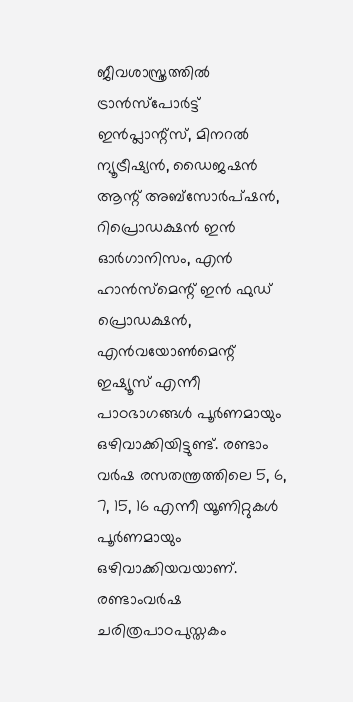ജീവശാസ്ത്രത്തില്‍ ട്രാന്‍സ്പോര്‍ട്ട് ഇന്‍പ്ലാന്റ്സ്, മിനറല്‍ ന്യൂട്രീഷ്യന്‍, ഡൈജഷന്‍ ആന്റ് അബ്സോര്‍പ്ഷന്‍, റിപ്രൊഡക്ഷന്‍ ഇന്‍ ഓര്‍ഗാനിസം, എന്‍ ഹാന്‍സ്മെന്റ് ഇന്‍ ഫുഡ് പ്രൊഡക്ഷന്‍, എന്‍വയോണ്‍മെന്റ് ഇഷ്യൂസ് എന്നീ പാഠഭാഗങ്ങള്‍ പൂര്‍ണമായും ഒഴിവാക്കിയിട്ടുണ്ട്. രണ്ടാം വര്‍ഷ രസതന്ത്രത്തിലെ 5, 6, 7, 15, 16 എന്നീ യൂണിറ്റുകള്‍ പൂര്‍ണമായും ഒഴിവാക്കിയവയാണ്. രണ്ടാംവര്‍ഷ ചരിത്രപാഠപുസ്തകം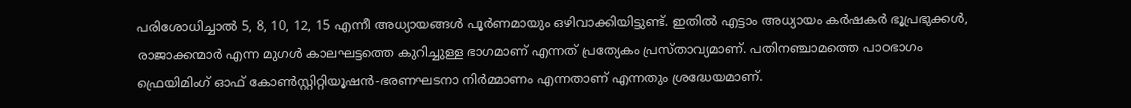പരിശോധിച്ചാല്‍ 5, 8, 10, 12, 15 എന്നീ അധ്യായങ്ങള്‍ പൂര്‍ണമായും ഒഴിവാക്കിയിട്ടുണ്ട്. ഇതില്‍ എട്ടാം അധ്യായം കര്‍ഷകര്‍ ഭൂപ്രഭുക്കള്‍, രാജാക്കന്മാര്‍ എന്ന മുഗള്‍ കാലഘട്ടത്തെ കുറിച്ചുള്ള ഭാഗമാണ് എന്നത് പ്രത്യേകം പ്രസ്താവ്യമാണ്. പതിനഞ്ചാമത്തെ പാഠഭാഗം ഫ്രെയിമിംഗ് ഓഫ് കോണ്‍സ്റ്റിറ്റിയൂഷന്‍-ഭരണഘടനാ നിര്‍മ്മാണം എന്നതാണ് എന്നതും ശ്രദ്ധേയമാണ്.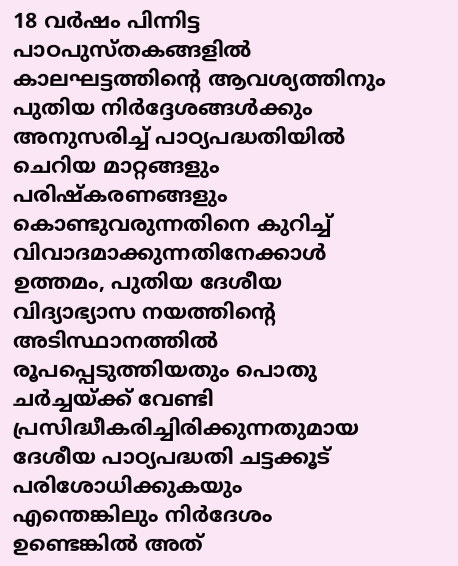18 വര്‍ഷം പിന്നിട്ട പാഠപുസ്തകങ്ങളില്‍ കാലഘട്ടത്തിന്റെ ആവശ്യത്തിനും പുതിയ നിര്‍ദ്ദേശങ്ങള്‍ക്കും അനുസരിച്ച് പാഠ്യപദ്ധതിയില്‍ ചെറിയ മാറ്റങ്ങളും പരിഷ്‌കരണങ്ങളും കൊണ്ടുവരുന്നതിനെ കുറിച്ച് വിവാദമാക്കുന്നതിനേക്കാള്‍ ഉത്തമം, പുതിയ ദേശീയ വിദ്യാഭ്യാസ നയത്തിന്റെ അടിസ്ഥാനത്തില്‍ രൂപപ്പെടുത്തിയതും പൊതു ചര്‍ച്ചയ്‌ക്ക് വേണ്ടി പ്രസിദ്ധീകരിച്ചിരിക്കുന്നതുമായ ദേശീയ പാഠ്യപദ്ധതി ചട്ടക്കൂട് പരിശോധിക്കുകയും എന്തെങ്കിലും നിര്‍ദേശം ഉണ്ടെങ്കില്‍ അത്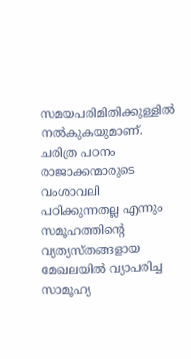സമയപരിമിതിക്കുള്ളില്‍ നല്‍കുകയുമാണ്. ചരിത്ര പഠനം രാജാക്കന്മാരുടെ വംശാവലി പഠിക്കുന്നതല്ല എന്നും സമൂഹത്തിന്റെ വ്യത്യസ്തങ്ങളായ മേഖലയില്‍ വ്യാപരിച്ച സാമൂഹ്യ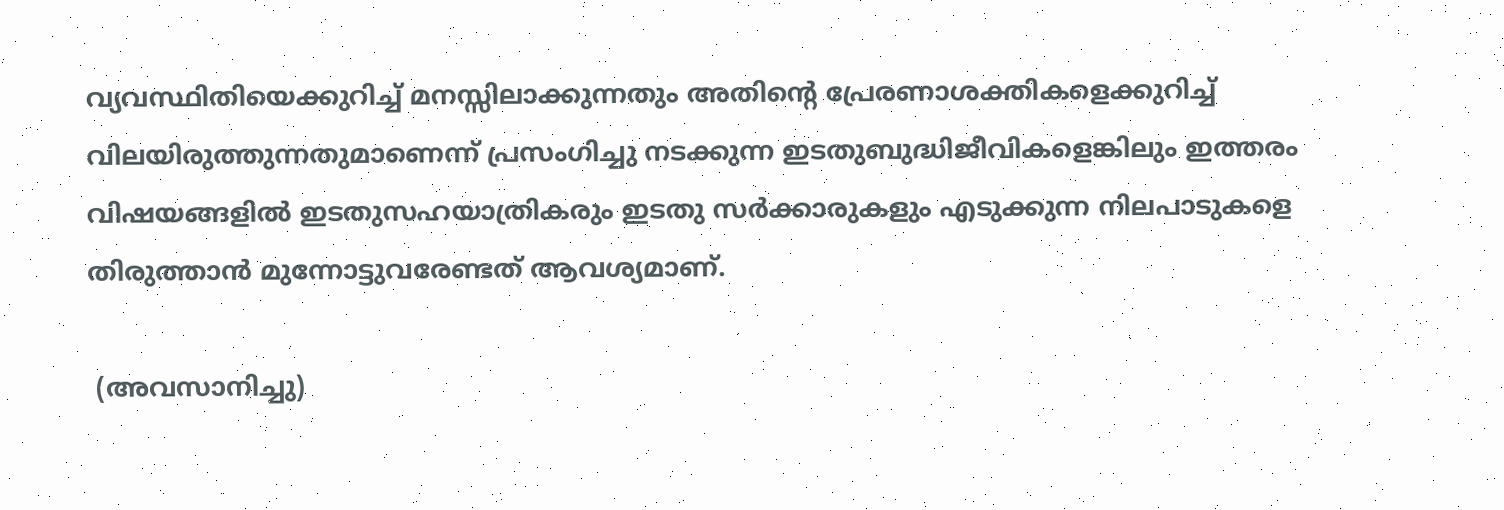വ്യവസ്ഥിതിയെക്കുറിച്ച് മനസ്സിലാക്കുന്നതും അതിന്റെ പ്രേരണാശക്തികളെക്കുറിച്ച് വിലയിരുത്തുന്നതുമാണെന്ന് പ്രസംഗിച്ചു നടക്കുന്ന ഇടതുബുദ്ധിജീവികളെങ്കിലും ഇത്തരം വിഷയങ്ങളില്‍ ഇടതുസഹയാത്രികരും ഇടതു സര്‍ക്കാരുകളും എടുക്കുന്ന നിലപാടുകളെ തിരുത്താന്‍ മുന്നോട്ടുവരേണ്ടത് ആവശ്യമാണ്.

 (അവസാനിച്ചു)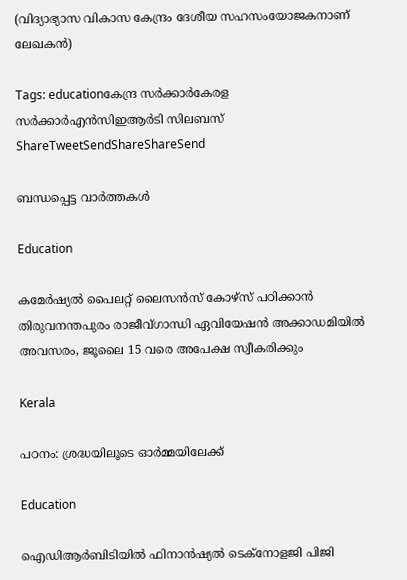(വിദ്യാഭ്യാസ വികാസ കേന്ദ്രം ദേശീയ സഹസംയോജകനാണ് ലേഖകന്‍)

Tags: educationകേന്ദ്ര സര്‍ക്കാര്‍കേരള സര്‍ക്കാര്‍എന്‍സിഇആര്‍ടി സിലബസ്
ShareTweetSendShareShareSend

ബന്ധപ്പെട്ട വാര്‍ത്തകള്‍

Education

കമേര്‍ഷ്യല്‍ പൈലറ്റ് ലൈസന്‍സ് കോഴ്സ് പഠിക്കാന്‍ തിരുവനന്തപുരം രാജീവ്ഗാന്ധി ഏവിയേഷന്‍ അക്കാഡമിയില്‍ അവസരം, ജൂലൈ 15 വരെ അപേക്ഷ സ്വീകരിക്കും

Kerala

പഠനം: ശ്രദ്ധയിലൂടെ ഓര്‍മ്മയിലേക്ക്

Education

ഐഡിആര്‍ബിടിയില്‍ ഫിനാന്‍ഷ്യല്‍ ടെക്‌നോളജി പിജി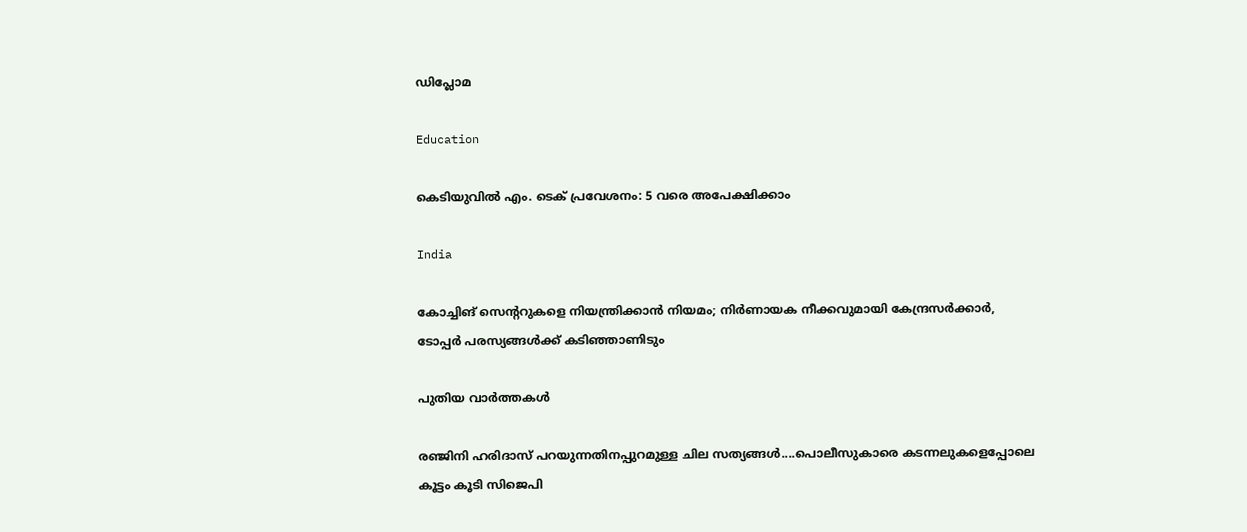ഡിപ്ലോമ

Education

കെടിയുവില്‍ എം. ടെക് പ്രവേശനം: 5 വരെ അപേക്ഷിക്കാം

India

കോച്ചിങ് സെൻ്ററുകളെ നിയന്ത്രിക്കാൻ നിയമം; നിർണായക നീക്കവുമായി കേന്ദ്രസർക്കാർ, ടോപ്പർ പരസ്യങ്ങൾക്ക് കടിഞ്ഞാണിടും

പുതിയ വാര്‍ത്തകള്‍

രഞ്ജിനി ഹരിദാസ് പറയുന്നതിനപ്പുറമുള്ള ചില സത്യങ്ങള്‍....പൊലീസുകാരെ കടന്നലുകളെപ്പോലെ കൂട്ടം കൂടി സിജെപി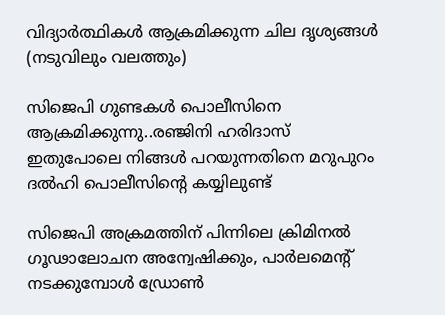വിദ്യാര്‍ത്ഥികള്‍ ആക്രമിക്കുന്ന ചില ദൃശ്യങ്ങള്‍ (നടുവിലും വലത്തും)

സിജെപി ഗുണ്ടകള്‍ പൊലീസിനെ ആക്രമിക്കുന്നു..രഞ്ജിനി ഹരിദാസ് ഇതുപോലെ നിങ്ങള്‍ പറയുന്നതിനെ മറുപുറം ദല്‍ഹി പൊലീസിന്റെ കയ്യിലുണ്ട്

സിജെപി അക്രമത്തിന് പിന്നിലെ ക്രിമിനൽ ഗൂഢാലോചന അന്വേഷിക്കും, പാര്‍ലമെന്‍റ് നടക്കുമ്പോള്‍ ഡ്രോണ്‍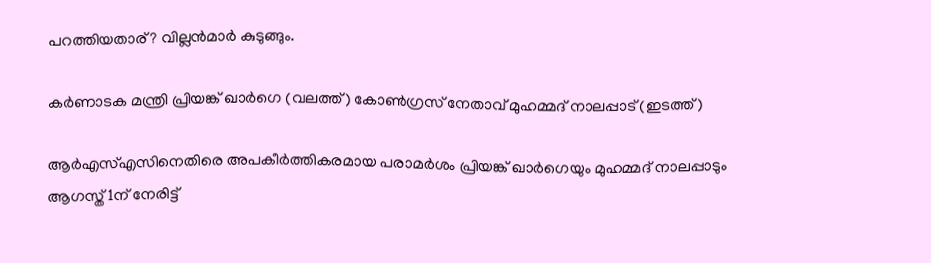പറത്തിയതാര്? വില്ലന്‍മാര്‍ കുടുങ്ങും.

കർണാടക മന്ത്രി പ്രിയങ്ക് ഖാർഗെ (വലത്ത്) കോൺഗ്രസ് നേതാവ് മുഹമ്മദ് നാലപ്പാട് (ഇടത്ത്)

ആര്‍എസ്എസിനെതിരെ അപകീര്‍ത്തികരമായ പരാമര്‍ശം പ്രിയങ്ക് ഖാര്‍ഗെയും മുഹമ്മദ് നാലപ്പാടും ആഗസ്ത് 1ന് നേരിട്ട്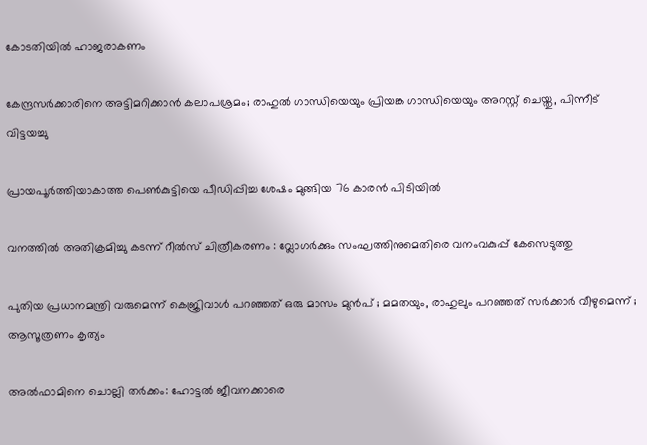കോടതിയില്‍ ഹാജരാകണം

കേന്ദ്രസര്‍ക്കാരിനെ അട്ടിമറിക്കാന്‍ കലാപശ്രമം; രാഹുല്‍ ഗാന്ധിയെയും പ്രിയങ്ക ഗാന്ധിയെയും അറസ്റ്റ് ചെയ്തു, പിന്നീട് വിട്ടയച്ചു

പ്രായപൂര്‍ത്തിയാകാത്ത പെണ്‍കുട്ടിയെ പീഡിപ്പിച്ച ശേഷം മുങ്ങിയ 76 കാരന്‍ പിടിയില്‍

വനത്തില്‍ അതിക്രമിച്ചു കടന്ന് റീല്‍സ് ചിത്രീകരണം : വ്ലോഗര്‍ക്കും സംഘത്തിനുമെതിരെ വനംവകുപ്പ് കേസെടുത്തു

പുതിയ പ്രധാനമന്ത്രി വരുമെന്ന് കെജ്രിവാൾ പറഞ്ഞത് ഒരു മാസം മുൻപ് ; മമതയും, രാഹുലും പറഞ്ഞത് സർക്കാർ വീഴുമെന്ന് ; ആസൂത്രണം കൃത്യം

അല്‍ഫാമിനെ ചൊല്ലി തര്‍ക്കം: ഹോട്ടല്‍ ജീവനക്കാരെ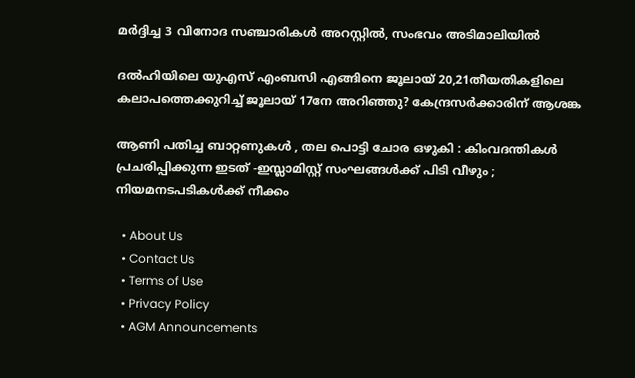മര്‍ദ്ദിച്ച 3 വിനോദ സഞ്ചാരികള്‍ അറസ്റ്റില്‍, സംഭവം അടിമാലിയില്‍

ദല്‍ഹിയിലെ യുഎസ് എംബസി എങ്ങിനെ ജൂലായ് 20,21തീയതികളിലെ കലാപത്തെക്കുറിച്ച് ജൂലായ് 17നേ അറിഞ്ഞു? കേന്ദ്രസര്‍ക്കാരിന് ആശങ്ക

ആണി പതിച്ച ബാറ്റണുകൾ , തല പൊട്ടി ചോര ഒഴുകി : കിംവദന്തികൾ പ്രചരിപ്പിക്കുന്ന ഇടത് -ഇസ്ലാമിസ്റ്റ് സംഘങ്ങൾക്ക് പിടി വീഴും ; നിയമനടപടികൾക്ക് നീക്കം

  • About Us
  • Contact Us
  • Terms of Use
  • Privacy Policy
  • AGM Announcements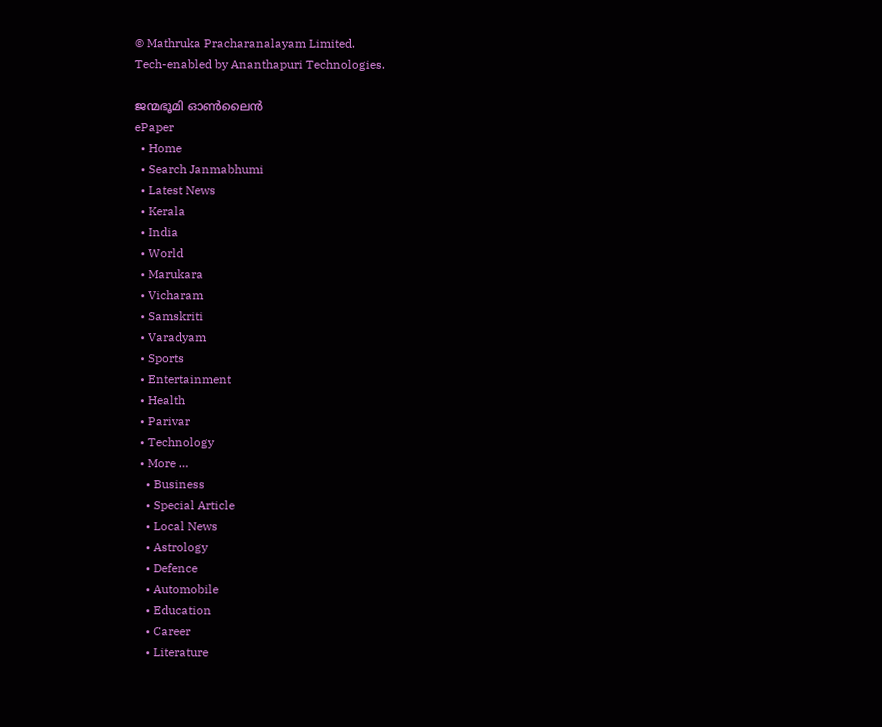© Mathruka Pracharanalayam Limited.
Tech-enabled by Ananthapuri Technologies.

ജന്മഭൂമി ഓണ്‍ലൈന്‍
ePaper
  • Home
  • Search Janmabhumi
  • Latest News
  • Kerala
  • India
  • World
  • Marukara
  • Vicharam
  • Samskriti
  • Varadyam
  • Sports
  • Entertainment
  • Health
  • Parivar
  • Technology
  • More …
    • Business
    • Special Article
    • Local News
    • Astrology
    • Defence
    • Automobile
    • Education
    • Career
    • Literature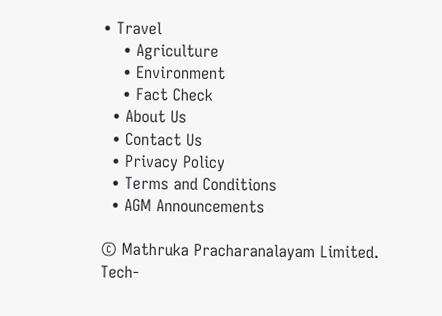• Travel
    • Agriculture
    • Environment
    • Fact Check
  • About Us
  • Contact Us
  • Privacy Policy
  • Terms and Conditions
  • AGM Announcements

© Mathruka Pracharanalayam Limited.
Tech-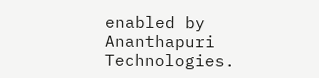enabled by Ananthapuri Technologies.